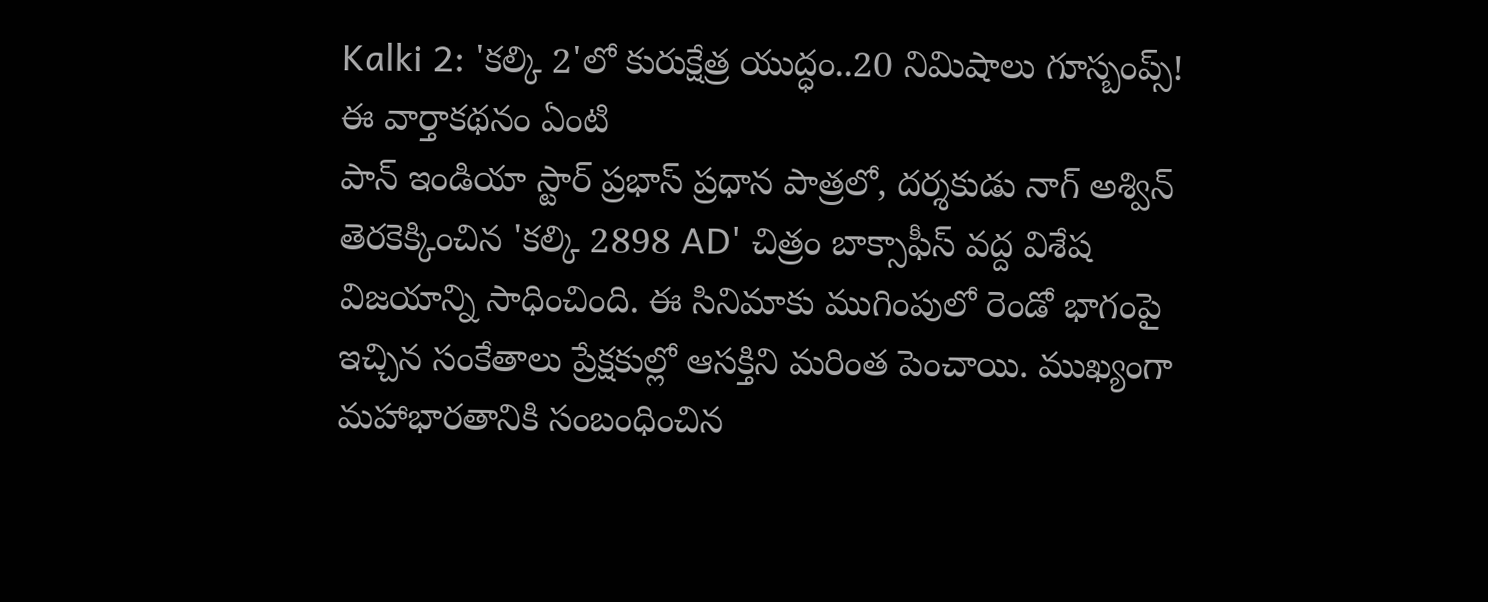Kalki 2: 'కల్కి 2'లో కురుక్షేత్ర యుద్ధం..20 నిమిషాలు గూస్బంప్స్!
ఈ వార్తాకథనం ఏంటి
పాన్ ఇండియా స్టార్ ప్రభాస్ ప్రధాన పాత్రలో, దర్శకుడు నాగ్ అశ్విన్ తెరకెక్కించిన 'కల్కి 2898 AD' చిత్రం బాక్సాఫీస్ వద్ద విశేష విజయాన్ని సాధించింది. ఈ సినిమాకు ముగింపులో రెండో భాగంపై ఇచ్చిన సంకేతాలు ప్రేక్షకుల్లో ఆసక్తిని మరింత పెంచాయి. ముఖ్యంగా మహాభారతానికి సంబంధించిన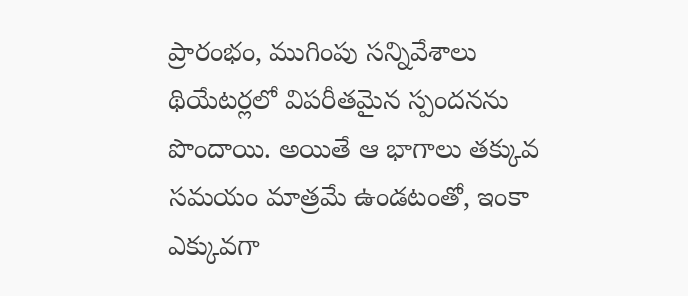ప్రారంభం, ముగింపు సన్నివేశాలు థియేటర్లలో విపరీతమైన స్పందనను పొందాయి. అయితే ఆ భాగాలు తక్కువ సమయం మాత్రమే ఉండటంతో, ఇంకా ఎక్కువగా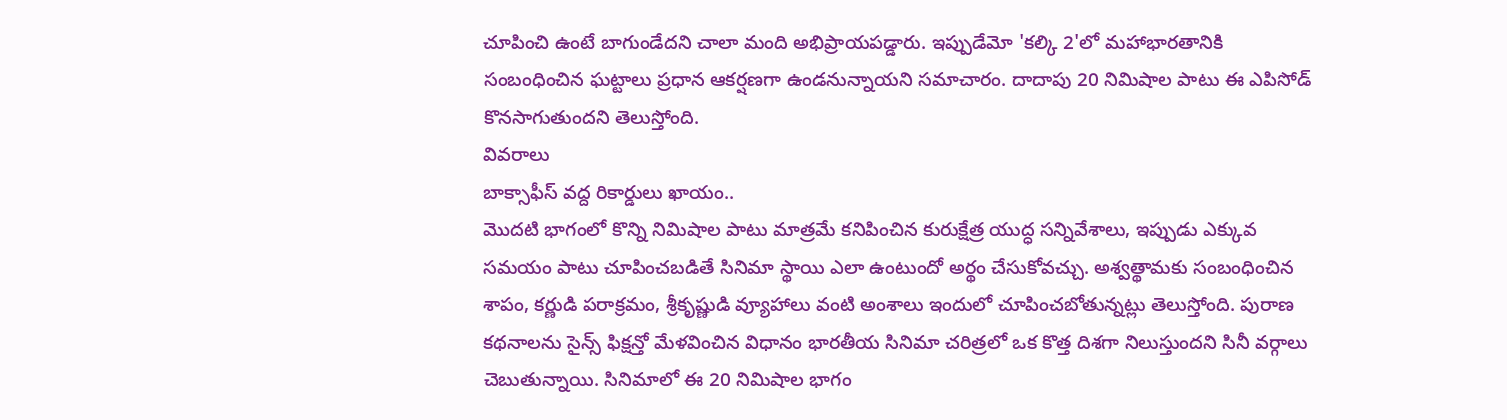చూపించి ఉంటే బాగుండేదని చాలా మంది అభిప్రాయపడ్డారు. ఇప్పుడేమో 'కల్కి 2'లో మహాభారతానికి సంబంధించిన ఘట్టాలు ప్రధాన ఆకర్షణగా ఉండనున్నాయని సమాచారం. దాదాపు 20 నిమిషాల పాటు ఈ ఎపిసోడ్ కొనసాగుతుందని తెలుస్తోంది.
వివరాలు
బాక్సాఫీస్ వద్ద రికార్డులు ఖాయం..
మొదటి భాగంలో కొన్ని నిమిషాల పాటు మాత్రమే కనిపించిన కురుక్షేత్ర యుద్ధ సన్నివేశాలు, ఇప్పుడు ఎక్కువ సమయం పాటు చూపించబడితే సినిమా స్థాయి ఎలా ఉంటుందో అర్థం చేసుకోవచ్చు. అశ్వత్థామకు సంబంధించిన శాపం, కర్ణుడి పరాక్రమం, శ్రీకృష్ణుడి వ్యూహాలు వంటి అంశాలు ఇందులో చూపించబోతున్నట్లు తెలుస్తోంది. పురాణ కథనాలను సైన్స్ ఫిక్షన్తో మేళవించిన విధానం భారతీయ సినిమా చరిత్రలో ఒక కొత్త దిశగా నిలుస్తుందని సినీ వర్గాలు చెబుతున్నాయి. సినిమాలో ఈ 20 నిమిషాల భాగం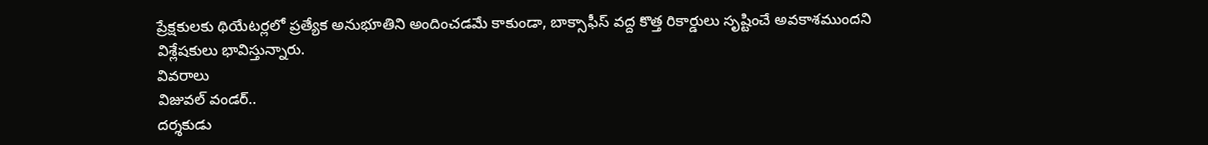ప్రేక్షకులకు థియేటర్లలో ప్రత్యేక అనుభూతిని అందించడమే కాకుండా, బాక్సాఫీస్ వద్ద కొత్త రికార్డులు సృష్టించే అవకాశముందని విశ్లేషకులు భావిస్తున్నారు.
వివరాలు
విజువల్ వండర్..
దర్శకుడు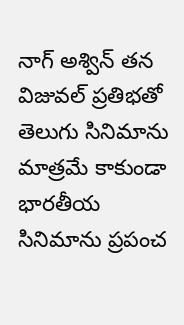నాగ్ అశ్విన్ తన విజువల్ ప్రతిభతో తెలుగు సినిమాను మాత్రమే కాకుండా భారతీయ సినిమాను ప్రపంచ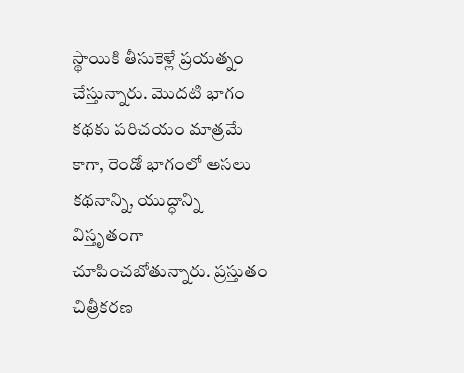స్థాయికి తీసుకెళ్లే ప్రయత్నం చేస్తున్నారు. మొదటి భాగం కథకు పరిచయం మాత్రమే కాగా, రెండో భాగంలో అసలు కథనాన్ని, యుద్ధాన్ని విస్తృతంగా చూపించబోతున్నారు. ప్రస్తుతం చిత్రీకరణ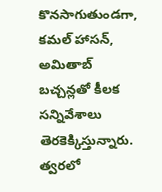కొనసాగుతుండగా, కమల్ హాసన్, అమితాబ్ బచ్చన్లతో కీలక సన్నివేశాలు తెరకెక్కిస్తున్నారు. త్వరలో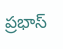ప్రభాస్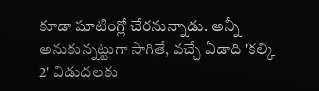కూడా షూటింగ్లో చేరనున్నాడు. అన్నీ అనుకున్నట్టుగా సాగితే, వచ్చే ఏడాది 'కల్కి 2' విడుదలకు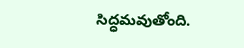సిద్ధమవుతోంది.